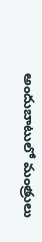అందుబాటులో మంత్రులు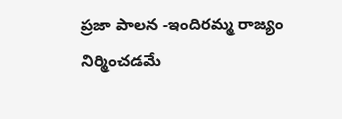ప్రజా పాలన -ఇందిరమ్మ రాజ్యం నిర్మించడమే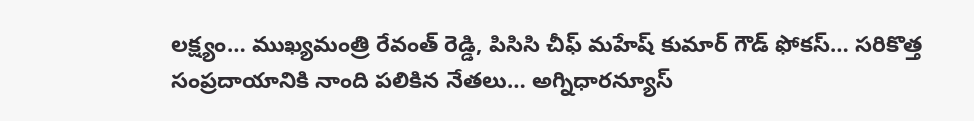లక్ష్యం… ముఖ్యమంత్రి రేవంత్ రెడ్డి, పిసిసి చీఫ్ మహేష్ కుమార్ గౌడ్ ఫోకస్… సరికొత్త సంప్రదాయానికి నాంది పలికిన నేతలు… అగ్నిధారన్యూస్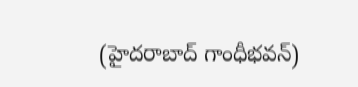(హైదరాబాద్ గాంధీభవన్)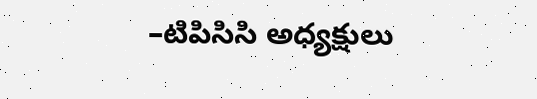–టిపిసిసి అధ్యక్షులు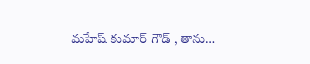మహేష్ కుమార్ గౌడ్ , తాను…